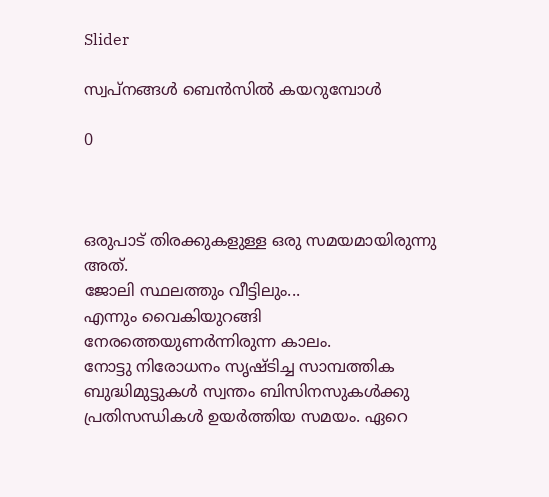Slider

സ്വപ്‌നങ്ങൾ ബെൻസിൽ കയറുമ്പോൾ

0



ഒരുപാട് തിരക്കുകളുള്ള ഒരു സമയമായിരുന്നു അത്.
ജോലി സ്ഥലത്തും വീട്ടിലും...
എന്നും വൈകിയുറങ്ങി
നേരത്തെയുണർന്നിരുന്ന കാലം.
നോട്ടു നിരോധനം സൃഷ്ടിച്ച സാമ്പത്തിക ബുദ്ധിമുട്ടുകൾ സ്വന്തം ബിസിനസുകൾക്കു പ്രതിസന്ധികൾ ഉയർത്തിയ സമയം. ഏറെ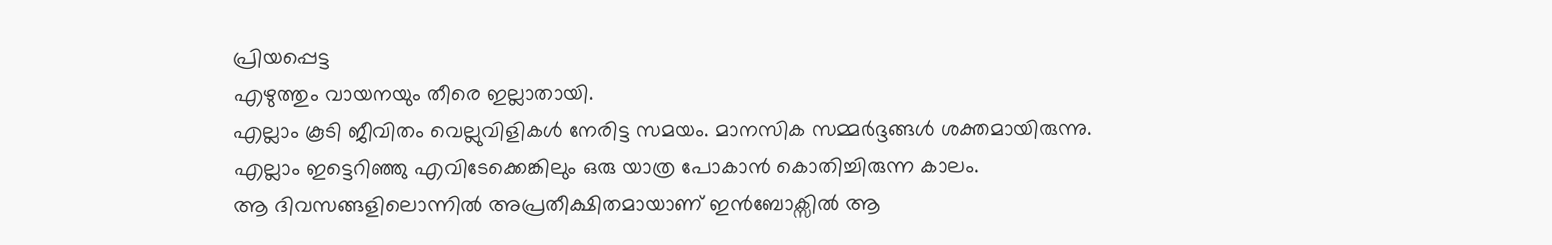പ്രിയപ്പെട്ട
എഴുത്തും വായനയും തീരെ ഇല്ലാതായി.
എല്ലാം കൂടി ജീവിതം വെല്ലുവിളികൾ നേരിട്ട സമയം. മാനസിക സമ്മർദ്ദങ്ങൾ ശക്തമായിരുന്നു.
എല്ലാം ഇട്ടെറിഞ്ഞു എവിടേക്കെങ്കിലും ഒരു യാത്ര പോകാൻ കൊതിച്ചിരുന്ന കാലം.
ആ ദിവസങ്ങളിലൊന്നിൽ അപ്രതീക്ഷിതമായാണ് ഇൻബോക്സിൽ ആ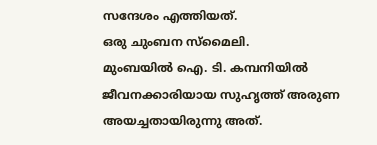സന്ദേശം എത്തിയത്.
ഒരു ചുംബന സ്മൈലി.
മുംബയിൽ ഐ. ടി. കമ്പനിയിൽ ജീവനക്കാരിയായ സുഹൃത്ത് അരുണ അയച്ചതായിരുന്നു അത്.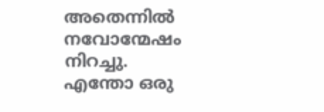അതെന്നിൽ നവോന്മേഷം നിറച്ചു. എന്തോ ഒരു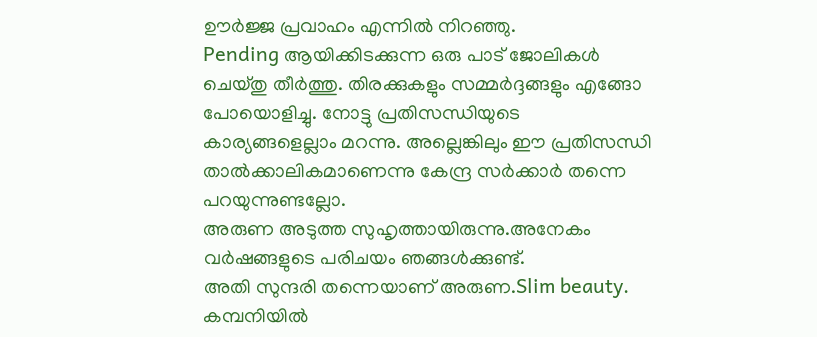ഊർജ്ജ പ്രവാഹം എന്നിൽ നിറഞ്ഞു.
Pending ആയിക്കിടക്കുന്ന ഒരു പാട് ജോലികൾ ചെയ്തു തീർത്തു. തിരക്കുകളും സമ്മർദ്ദങ്ങളും എങ്ങോ പോയൊളിച്ചു. നോട്ടു പ്രതിസന്ധിയുടെ കാര്യങ്ങളെല്ലാം മറന്നു. അല്ലെങ്കിലും ഈ പ്രതിസന്ധി താൽക്കാലികമാണെന്നു കേന്ദ്ര സർക്കാർ തന്നെ പറയുന്നുണ്ടല്ലോ.
അരുണ അടുത്ത സുഹൃത്തായിരുന്നു.അനേകം
വർഷങ്ങളുടെ പരിചയം ഞങ്ങൾക്കുണ്ട്.
അതി സുന്ദരി തന്നെയാണ് അരുണ.Slim beauty. കമ്പനിയിൽ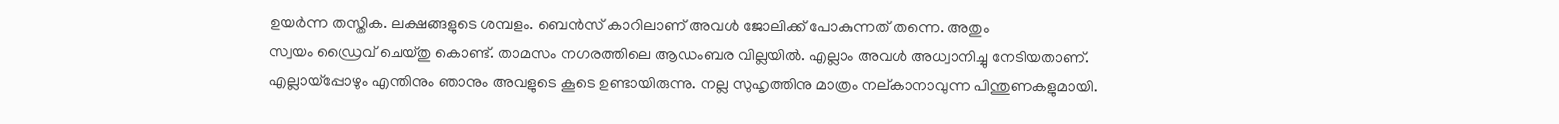ഉയർന്ന തസ്തിക. ലക്ഷങ്ങളുടെ ശമ്പളം. ബെൻസ് കാറിലാണ് അവൾ ജോലിക്ക് പോകുന്നത് തന്നെ. അതും
സ്വയം ഡ്രൈവ് ചെയ്തു കൊണ്ട്. താമസം നഗരത്തിലെ ആഡംബര വില്ലയിൽ. എല്ലാം അവൾ അധ്വാനിച്ചു നേടിയതാണ്.
എല്ലായ്പ്പോഴും എന്തിനും ഞാനും അവളുടെ കൂടെ ഉണ്ടായിരുന്നു. നല്ല സുഹൃത്തിനു മാത്രം നല്കാനാവുന്ന പിന്തുണകളുമായി.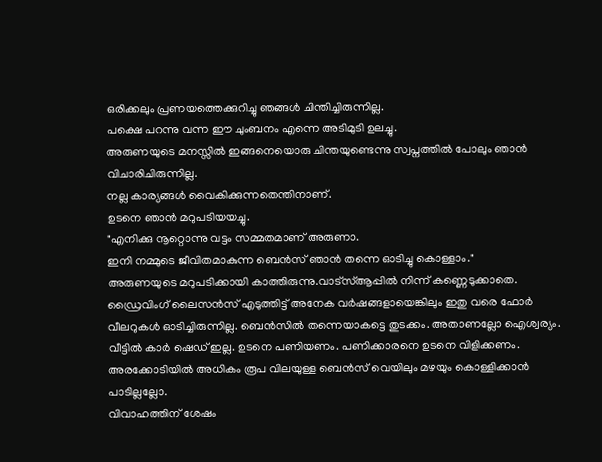ഒരിക്കലും പ്രണയത്തെക്കുറിച്ചു ഞങ്ങൾ ചിന്തിച്ചിരുന്നില്ല.
പക്ഷെ പറന്നു വന്ന ഈ ചുംബനം എന്നെ അടിമുടി ഉലച്ചു.
അരുണയുടെ മനസ്സിൽ ഇങ്ങനെയൊരു ചിന്തയുണ്ടെന്നു സ്വപ്നത്തിൽ പോലും ഞാൻ വിചാരിചിരുന്നില്ല.
നല്ല കാര്യങ്ങൾ വൈകിക്കുന്നതെന്തിനാണ്.
ഉടനെ ഞാൻ മറുപടിയയച്ചു.
"എനിക്കു നൂറ്റൊന്നു വട്ടം സമ്മതമാണ് അരുണാ.
ഇനി നമ്മുടെ ജീവിതമാകുന്ന ബെൻസ് ഞാൻ തന്നെ ഓടിച്ചു കൊള്ളാം."
അരുണയുടെ മറുപടിക്കായി കാത്തിരുന്നു.വാട്സ്ആപ്പിൽ നിന്ന് കണ്ണെടുക്കാതെ.
ഡ്രൈവിംഗ് ലൈസൻസ് എടുത്തിട്ട് അനേക വർഷങ്ങളായെങ്കിലും ഇതു വരെ ഫോർ വീലറുകൾ ഓടിച്ചിരുന്നില്ല. ബെൻസിൽ തന്നെയാകട്ടെ തുടക്കം. അതാണല്ലോ ഐശ്വര്യം.
വീട്ടിൽ കാർ ഷെഡ് ഇല്ല. ഉടനെ പണിയണം. പണിക്കാരനെ ഉടനെ വിളിക്കണം. അരക്കോടിയിൽ അധികം രൂപ വിലയുള്ള ബെൻസ് വെയിലും മഴയും കൊള്ളിക്കാൻ പാടില്ലല്ലോ.
വിവാഹത്തിന് ശേഷം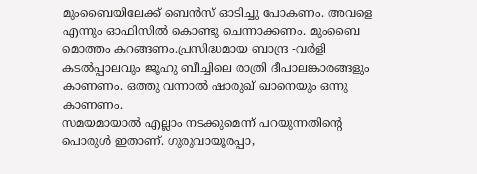മുംബൈയിലേക്ക് ബെൻസ് ഓടിച്ചു പോകണം. അവളെ എന്നും ഓഫിസിൽ കൊണ്ടു ചെന്നാക്കണം. മുംബൈ മൊത്തം കറങ്ങണം.പ്രസിദ്ധമായ ബാന്ദ്ര -വർളി കടൽപ്പാലവും ജൂഹു ബീച്ചിലെ രാത്രി ദീപാലങ്കാരങ്ങളും കാണണം. ഒത്തു വന്നാൽ ഷാരുഖ് ഖാനെയും ഒന്നു കാണണം.
സമയമായാൽ എല്ലാം നടക്കുമെന്ന് പറയുന്നതിന്റെ പൊരുൾ ഇതാണ്. ഗുരുവായൂരപ്പാ,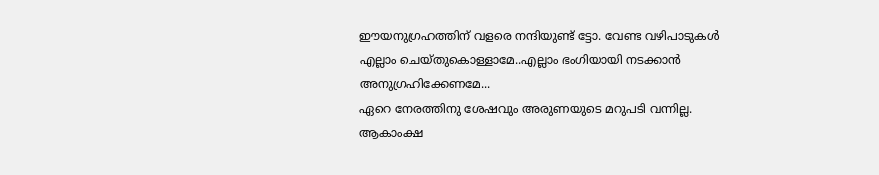ഈയനുഗ്രഹത്തിന് വളരെ നന്ദിയുണ്ട് ട്ടോ. വേണ്ട വഴിപാടുകൾ എല്ലാം ചെയ്തുകൊള്ളാമേ..എല്ലാം ഭംഗിയായി നടക്കാൻ അനുഗ്രഹിക്കേണമേ...
ഏറെ നേരത്തിനു ശേഷവും അരുണയുടെ മറുപടി വന്നില്ല.
ആകാംക്ഷ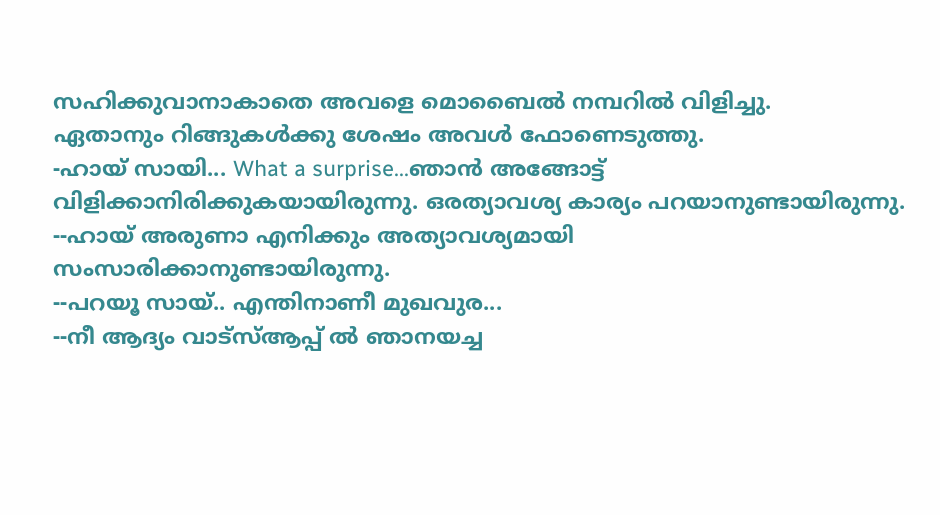സഹിക്കുവാനാകാതെ അവളെ മൊബൈൽ നമ്പറിൽ വിളിച്ചു.
ഏതാനും റിങ്ങുകൾക്കു ശേഷം അവൾ ഫോണെടുത്തു.
-ഹായ് സായി... What a surprise...ഞാൻ അങ്ങോട്ട്‌ വിളിക്കാനിരിക്കുകയായിരുന്നു. ഒരത്യാവശ്യ കാര്യം പറയാനുണ്ടായിരുന്നു.
--ഹായ് അരുണാ എനിക്കും അത്യാവശ്യമായി സംസാരിക്കാനുണ്ടായിരുന്നു.
--പറയൂ സായ്.. എന്തിനാണീ മുഖവുര...
--നീ ആദ്യം വാട്സ്ആപ്പ് ൽ ഞാനയച്ച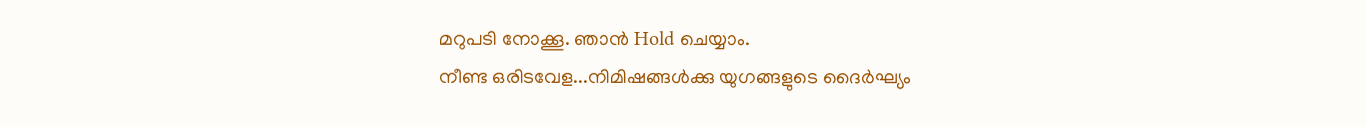മറുപടി നോക്കൂ. ഞാൻ Hold ചെയ്യാം.
നീണ്ട ഒരിടവേള...നിമിഷങ്ങൾക്കു യുഗങ്ങളുടെ ദൈർഘ്യം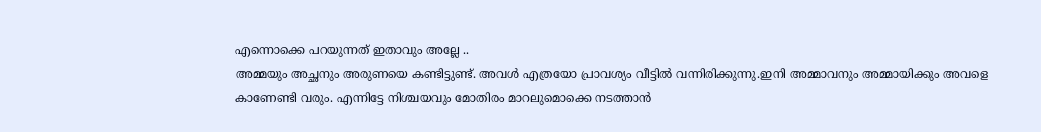എന്നൊക്കെ പറയുന്നത് ഇതാവും അല്ലേ ..
അമ്മയും അച്ഛനും അരുണയെ കണ്ടിട്ടുണ്ട്. അവൾ എത്രയോ പ്രാവശ്യം വീട്ടിൽ വന്നിരിക്കുന്നു.ഇനി അമ്മാവനും അമ്മായിക്കും അവളെ കാണേണ്ടി വരും. എന്നിട്ടേ നിശ്ചയവും മോതിരം മാറലുമൊക്കെ നടത്താൻ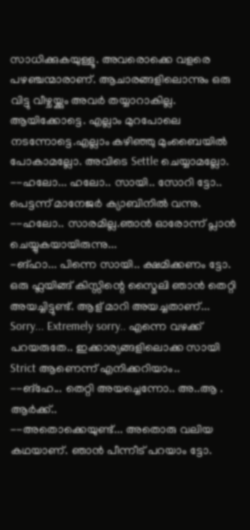സാധിക്കുകയുള്ളൂ. അവരൊക്കെ വളരെ പഴഞ്ചന്മാരാണ്. ആചാരങ്ങളിലൊന്നും ഒരു വിട്ടു വീഴ്ചയ്ക്കും അവർ തയ്യാറാകില്ല. ആയിക്കോട്ടെ. എല്ലാം മുറപോലെ നടന്നോട്ടെ.എല്ലാം കഴിഞ്ഞു മുംബൈയിൽ പോകാമല്ലോ. അവിടെ Settle ചെയ്യാമല്ലോ.
--ഹലോ... ഹലോ.. സായി.. സോറി ട്ടോ.. പെട്ടന്ന് മാനേജർ ക്യാബിനിൽ വന്നു.
--ഹലോ.. സാരമില്ല.ഞാൻ ഓരോന്ന് പ്ലാൻ ചെയ്യുകയായിരുന്നു...
-ങ്ഹാ... പിന്നെ സായി.. ക്ഷമിക്കണം ട്ടോ. ഒരു ഫ്ലയിങ്ങ് കിസ്സിന്റെ സ്മൈലി ഞാൻ തെറ്റി അയച്ചിട്ടുണ്ട്. ആള് മാറി അയച്ചതാണ്... Sorry... Extremely sorry.. എന്നെ വഴക്ക് പറയരുതേ.. ഇക്കാര്യങ്ങളിലൊക്ക സായി Strict ആണെന്ന് എനിക്കറിയാം..
--ങ്‌ഹേ... തെറ്റി അയച്ചെന്നോ.. അ..ആ . ആർക്ക്..
--അതൊക്കെയുണ്ട്... അതൊരു വലിയ കഥയാണ്. ഞാൻ പീന്നീട് പറയാം ട്ടോ.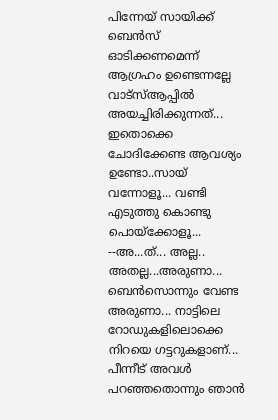പിന്നേയ് സായിക്ക് ബെൻസ് ഓടിക്കണമെന്ന് ആഗ്രഹം ഉണ്ടെന്നല്ലേ വാട്സ്ആപ്പിൽ അയച്ചിരിക്കുന്നത്...
ഇതൊക്കെ ചോദിക്കേണ്ട ആവശ്യം ഉണ്ടോ..സായ് വന്നോളൂ... വണ്ടി എടുത്തു കൊണ്ടു പൊയ്ക്കോളൂ...
--അ...ത്... അല്ല.. അതല്ല...അരുണാ... ബെൻസൊന്നും വേണ്ട അരുണാ... നാട്ടിലെ റോഡുകളിലൊക്കെ നിറയെ ഗട്ടറുകളാണ്...
പീന്നീട് അവൾ പറഞ്ഞതൊന്നും ഞാൻ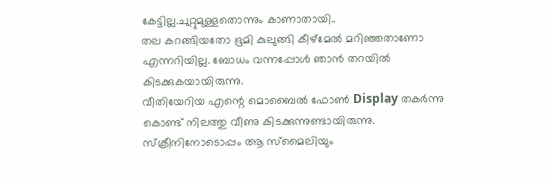കേട്ടില്ല.ചുറ്റുമുള്ളതൊന്നും കാണാതായി..
തല കറങ്ങിയതോ ഭൂമി കുലുങ്ങി കീഴ്മേൽ മറിഞ്ഞതാണോ എന്നറിയില്ല. ബോധം വന്നപ്പോൾ ഞാൻ തറയിൽ കിടക്കുകയായിരുന്നു.
വീതിയേറിയ എന്റെ മൊബൈൽ ഫോൺ Display തകർന്നു കൊണ്ട് നിലത്തു വീണു കിടക്കുന്നുണ്ടായിരുന്നു.
സ്‌ക്രീനിനോടൊപ്പം ആ സ്മൈലിയും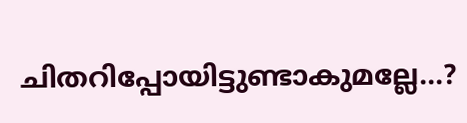ചിതറിപ്പോയിട്ടുണ്ടാകുമല്ലേ...?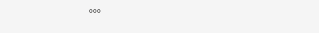°°°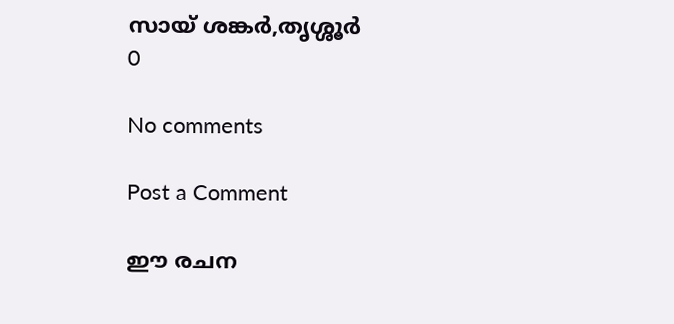സായ് ശങ്കർ,തൃശ്ശൂർ
0

No comments

Post a Comment

ഈ രചന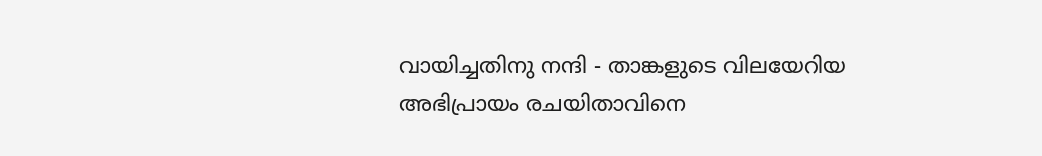വായിച്ചതിനു നന്ദി - താങ്കളുടെ വിലയേറിയ അഭിപ്രായം രചയിതാവിനെ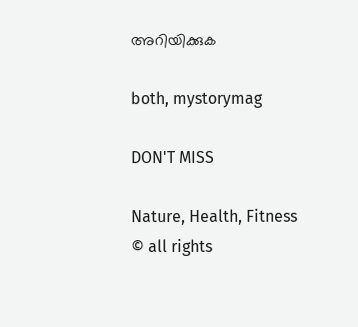അറിയിക്കുക

both, mystorymag

DON'T MISS

Nature, Health, Fitness
© all rights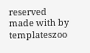reserved
made with by templateszoo